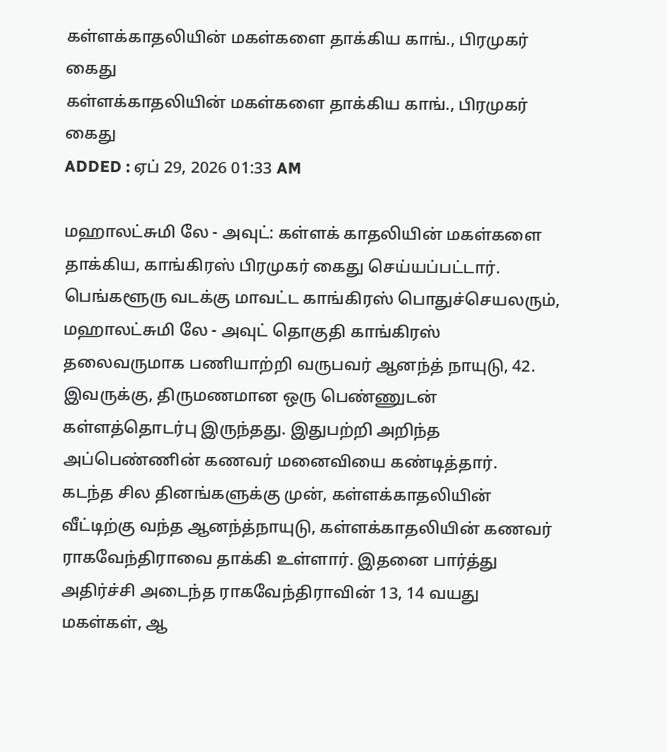கள்ளக்காதலியின் மகள்களை தாக்கிய காங்., பிரமுகர் கைது
கள்ளக்காதலியின் மகள்களை தாக்கிய காங்., பிரமுகர் கைது
ADDED : ஏப் 29, 2026 01:33 AM

மஹாலட்சுமி லே - அவுட்: கள்ளக் காதலியின் மகள்களை தாக்கிய, காங்கிரஸ் பிரமுகர் கைது செய்யப்பட்டார்.
பெங்களூரு வடக்கு மாவட்ட காங்கிரஸ் பொதுச்செயலரும், மஹாலட்சுமி லே - அவுட் தொகுதி காங்கிரஸ் தலைவருமாக பணியாற்றி வருபவர் ஆனந்த் நாயுடு, 42. இவருக்கு, திருமணமான ஒரு பெண்ணுடன் கள்ளத்தொடர்பு இருந்தது. இதுபற்றி அறிந்த அப்பெண்ணின் கணவர் மனைவியை கண்டித்தார்.
கடந்த சில தினங்களுக்கு முன், கள்ளக்காதலியின் வீட்டிற்கு வந்த ஆனந்த்நாயுடு, கள்ளக்காதலியின் கணவர் ராகவேந்திராவை தாக்கி உள்ளார். இதனை பார்த்து அதிர்ச்சி அடைந்த ராகவேந்திராவின் 13, 14 வயது மகள்கள், ஆ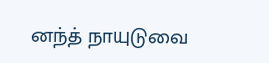னந்த் நாயுடுவை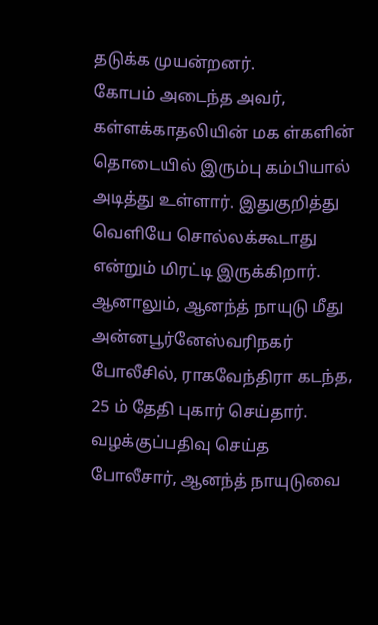தடுக்க முயன்றனர்.
கோபம் அடைந்த அவர், கள்ளக்காதலியின் மக ள்களின் தொடையில் இரும்பு கம்பியால் அடித்து உள்ளார். இதுகுறித்து வெளியே சொல்லக்கூடாது என்றும் மிரட்டி இருக்கிறார். ஆனாலும், ஆனந்த் நாயுடு மீது அன்னபூர்னேஸ்வரிநகர் போலீசில், ராகவேந்திரா கடந்த, 25 ம் தேதி புகார் செய்தார். வழக்குப்பதிவு செய்த போலீசார், ஆனந்த் நாயுடுவை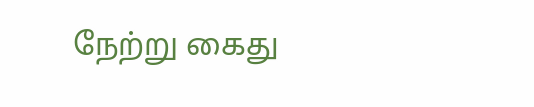நேற்று கைது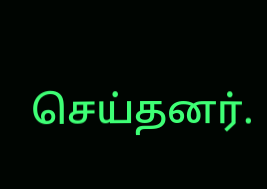செய்தனர்.